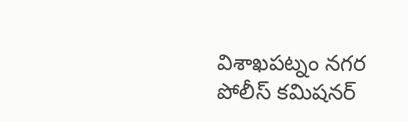విశాఖపట్నం నగర పోలీస్ కమిషనర్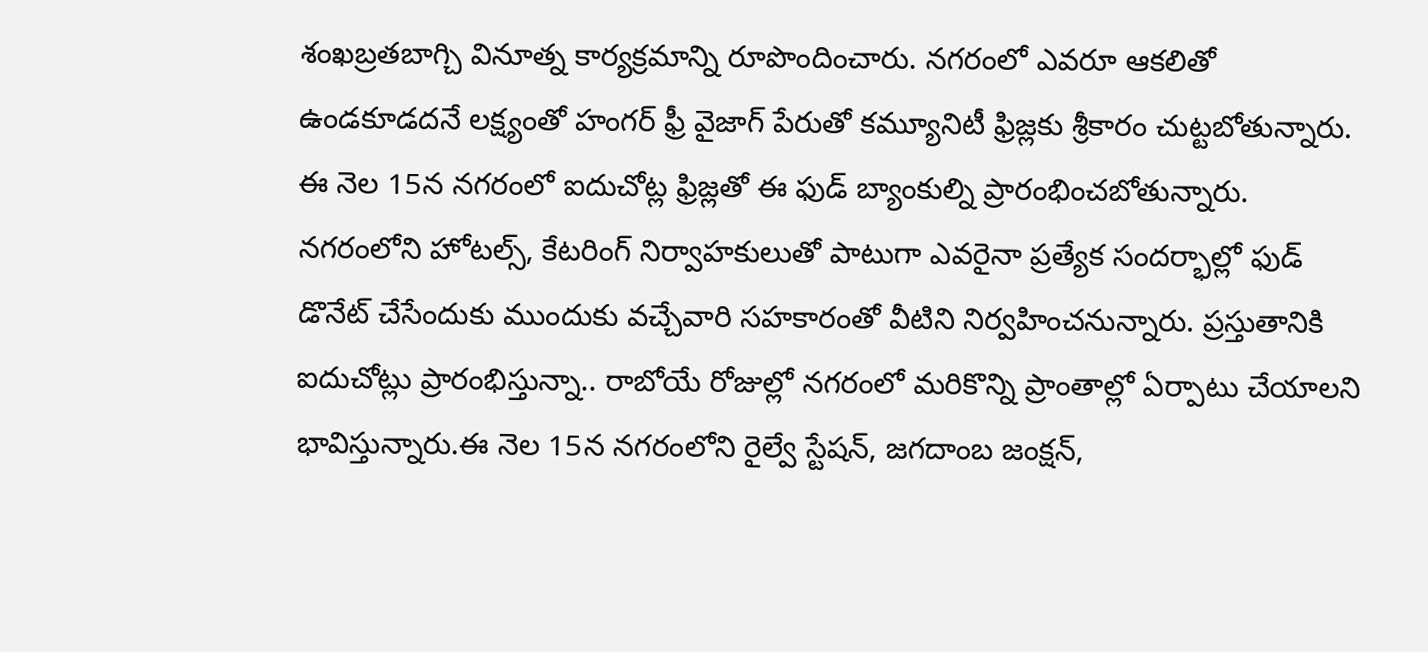శంఖబ్రతబాగ్చి వినూత్న కార్యక్రమాన్ని రూపొందించారు. నగరంలో ఎవరూ ఆకలితో ఉండకూడదనే లక్ష్యంతో హంగర్ ఫ్రీ వైజాగ్ పేరుతో కమ్యూనిటీ ఫ్రిజ్లకు శ్రీకారం చుట్టబోతున్నారు. ఈ నెల 15న నగరంలో ఐదుచోట్ల ఫ్రిజ్లతో ఈ ఫుడ్ బ్యాంకుల్ని ప్రారంభించబోతున్నారు. నగరంలోని హోటల్స్, కేటరింగ్ నిర్వాహకులుతో పాటుగా ఎవరైనా ప్రత్యేక సందర్భాల్లో ఫుడ్ డొనేట్ చేసేందుకు ముందుకు వచ్చేవారి సహకారంతో వీటిని నిర్వహించనున్నారు. ప్రస్తుతానికి ఐదుచోట్లు ప్రారంభిస్తున్నా.. రాబోయే రోజుల్లో నగరంలో మరికొన్ని ప్రాంతాల్లో ఏర్పాటు చేయాలని భావిస్తున్నారు.ఈ నెల 15న నగరంలోని రైల్వే స్టేషన్, జగదాంబ జంక్షన్,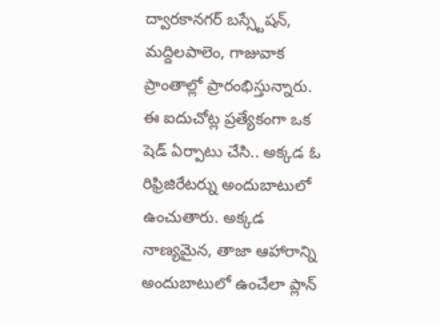ద్వారకానగర్ బస్స్టేషన్, మద్దిలపాలెం, గాజువాక ప్రాంతాల్లో ప్రారంభిస్తున్నారు. ఈ ఐదుచోట్ల ప్రత్యేకంగా ఒక షెడ్ ఏర్పాటు చేసి.. అక్కడ ఓ రిఫ్రిజిరేటర్ను అందుబాటులో ఉంచుతారు. అక్కడ నాణ్యమైన, తాజా ఆహారాన్ని అందుబాటులో ఉంచేలా ప్లాన్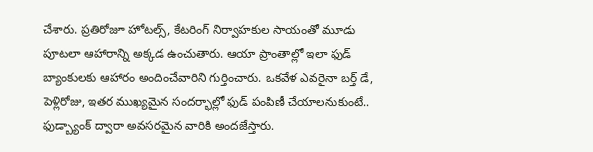చేశారు. ప్రతిరోజూ హోటల్స్, కేటరింగ్ నిర్వాహకుల సాయంతో మూడు పూటలా ఆహారాన్ని అక్కడ ఉంచుతారు. ఆయా ప్రాంతాల్లో ఇలా ఫుడ్ బ్యాంకులకు ఆహారం అందించేవారిని గుర్తించారు. ఒకవేళ ఎవరైనా బర్త్ డే, పెళ్లిరోజు, ఇతర ముఖ్యమైన సందర్భాల్లో ఫుడ్ పంపిణీ చేయాలనుకుంటే.. ఫుడ్బ్యాంక్ ద్వారా అవసరమైన వారికి అందజేస్తారు.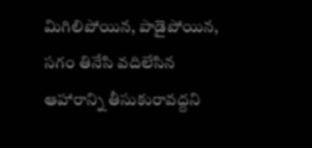మిగిలిపోయిన, పాడైపోయిన, సగం తినేసి వదిలేసిన ఆహారాన్ని తీసుకురావద్దని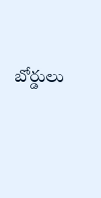బోర్డులు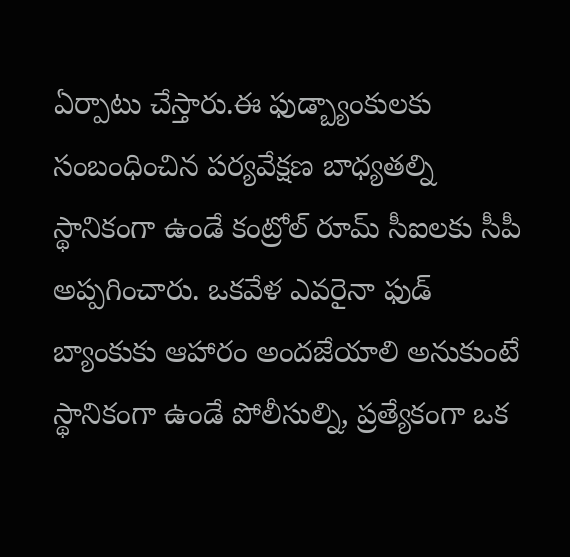ఏర్పాటు చేస్తారు.ఈ ఫుడ్బ్యాంకులకు సంబంధించిన పర్యవేక్షణ బాధ్యతల్ని స్థానికంగా ఉండే కంట్రోల్ రూమ్ సీఐలకు సీపీ అప్పగించారు. ఒకవేళ ఎవరైనా ఫుడ్ బ్యాంకుకు ఆహారం అందజేయాలి అనుకుంటే స్థానికంగా ఉండే పోలీసుల్ని, ప్రత్యేకంగా ఒక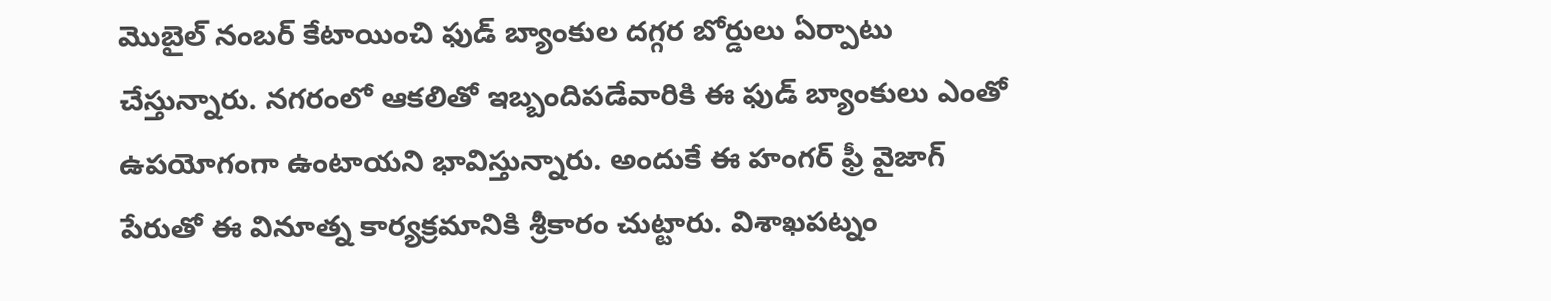మొబైల్ నంబర్ కేటాయించి ఫుడ్ బ్యాంకుల దగ్గర బోర్డులు ఏర్పాటు చేస్తున్నారు. నగరంలో ఆకలితో ఇబ్బందిపడేవారికి ఈ ఫుడ్ బ్యాంకులు ఎంతో ఉపయోగంగా ఉంటాయని భావిస్తున్నారు. అందుకే ఈ హంగర్ ఫ్రీ వైజాగ్ పేరుతో ఈ వినూత్న కార్యక్రమానికి శ్రీకారం చుట్టారు. విశాఖపట్నం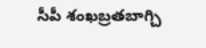సీపీ శంఖబ్రతబాగ్చి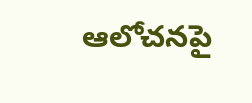ఆలోచనపై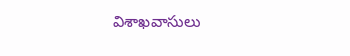విశాఖవాసులు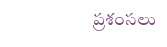ప్రశంసలు